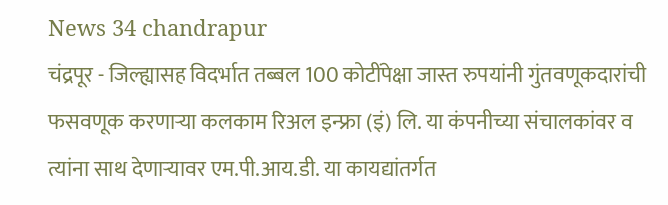News 34 chandrapur
चंद्रपूर - जिल्ह्यासह विदर्भात तब्बल 100 कोटींपेक्षा जास्त रुपयांनी गुंतवणूकदारांची फसवणूक करणाऱ्या कलकाम रिअल इन्फ्रा (इं) लि. या कंपनीच्या संचालकांवर व त्यांना साथ देणाऱ्यावर एम.पी.आय.डी. या कायद्यांतर्गत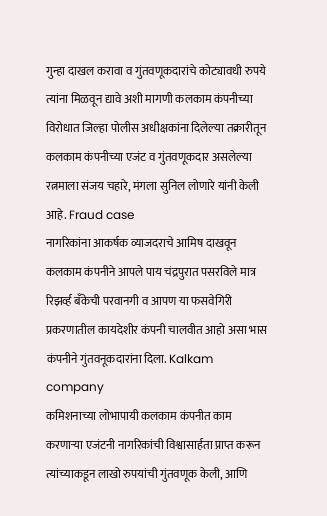गुन्हा दाखल करावा व गुंतवणूकदारांचे कोट्यावधी रुपये त्यांना मिळवून द्यावे अशी मागणी कलकाम कंपनीच्या विरोधात जिल्हा पोलीस अधीक्षकांना दिलेल्या तक्रारीतून कलकाम कंपनीच्या एजंट व गुंतवणूकदार असलेल्या रत्नमाला संजय चहारे, मंगला सुनिल लोणारे यांनी केली आहे. Fraud case
नागरिकांना आकर्षक व्याजदराचे आमिष दाखवून कलकाम कंपनीने आपले पाय चंद्रपुरात पसरविले मात्र रिझर्व्ह बँकेची परवानगी व आपण या फसवेगिरी प्रकरणातील कायदेशीर कंपनी चालवीत आहो असा भास कंपनीने गुंतवनूकदारांना दिला. Kalkam company
कमिशनाच्या लोभापायी कलकाम कंपनीत काम करणाऱ्या एजंटनी नागरिकांची विश्वासार्हता प्राप्त करून त्यांच्याकडून लाखो रुपयांची गुंतवणूक केली, आणि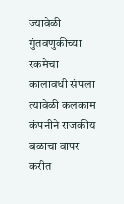ज्यावेळी गुंतवणुकीच्या रकमेचा कालावधी संपला त्यावेळी कलकाम कंपनीने राजकीय बळाचा वापर करीत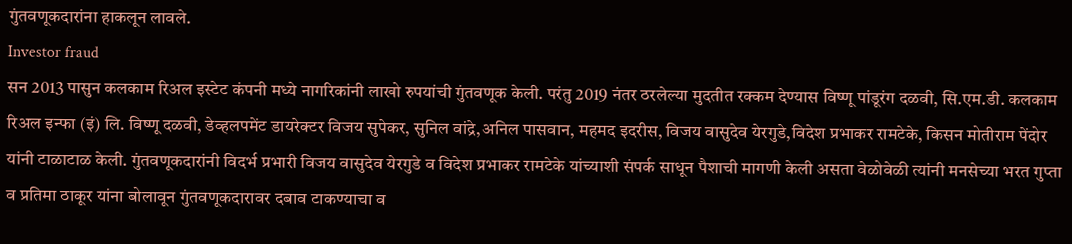गुंतवणूकदारांना हाकलून लावले.
Investor fraud
सन 2013 पासुन कलकाम रिअल इस्टेट कंपनी मध्ये नागरिकांनी लाखो रुपयांची गुंतवणूक केली. परंतु 2019 नंतर ठरलेल्या मुदतीत रक्कम देण्यास विष्णू पांडूरंग दळवी, सि.एम.डी. कलकाम रिअल इन्फा (इं) लि. विष्णू दळवी, डेव्हलपमेंट डायरेक्टर विजय सुपेकर, सुनिल वांद्रे,अनिल पासवान, महमद इदरीस, विजय वासुदेव येरगुडे,विदेश प्रभाकर रामटेके, किसन मोतीराम पेंदोर यांनी टाळाटाळ केली. गुंतवणूकदारांनी विदर्भ प्रभारी विजय वासुदेव येरगुडे व विदेश प्रभाकर रामटेके यांच्याशी संपर्क साधून पैशाची मागणी केली असता वेळोवेळी त्यांनी मनसेच्या भरत गुप्ता व प्रतिमा ठाकूर यांना बोलावून गुंतवणूकदारावर दबाव टाकण्याचा व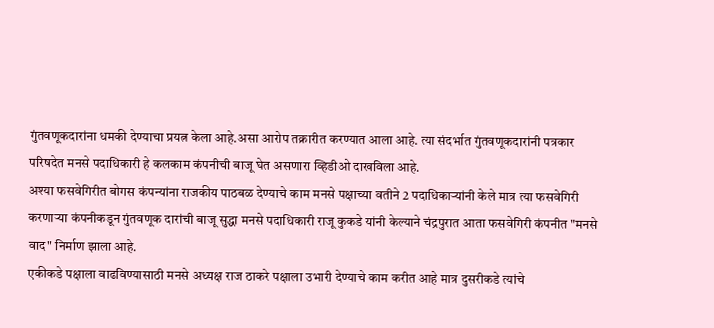गुंतवणूकदारांना धमकी देण्याचा प्रयत्न केला आहे.असा आरोप तक्रारीत करण्यात आला आहे. त्या संदर्भात गुंतवणूकदारांनी पत्रकार परिषदेत मनसे पदाधिकारी हे कलकाम कंपनीची बाजू घेत असणारा व्हिडीओ दाखविला आहे.
अश्या फसवेगिरीत बोगस कंपन्यांना राजकीय पाठबळ देण्याचे काम मनसे पक्षाच्या वतीने 2 पदाधिकाऱ्यांनी केले मात्र त्या फसवेगिरी करणाऱ्या कंपनीकडून गुंतवणूक दारांची बाजू सुद्धा मनसे पदाधिकारी राजू कुकडे यांनी केल्याने चंद्रपुरात आता फसवेगिरी कंपनीत "मनसे वाद" निर्माण झाला आहे.
एकीकडे पक्षाला वाढविण्यासाठी मनसे अध्यक्ष राज ठाकरे पक्षाला उभारी देण्याचे काम करीत आहे मात्र दुसरीकडे त्यांचे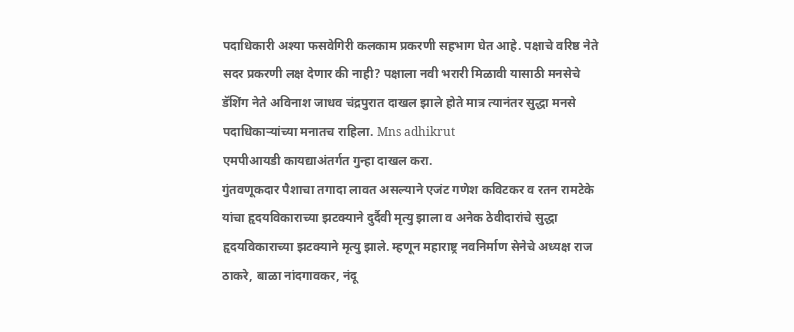पदाधिकारी अश्या फसवेगिरी कलकाम प्रकरणी सहभाग घेत आहे. पक्षाचे वरिष्ठ नेते सदर प्रकरणी लक्ष देणार की नाही? पक्षाला नवी भरारी मिळावी यासाठी मनसेचे डॅशिंग नेते अविनाश जाधव चंद्रपुरात दाखल झाले होते मात्र त्यानंतर सुद्धा मनसे पदाधिकाऱ्यांच्या मनातच राहिला. Mns adhikrut
एमपीआयडी कायद्याअंतर्गत गुन्हा दाखल करा.
गुंतवणूकदार पैशाचा तगादा लावत असल्याने एजंट गणेश कविटकर व रतन रामटेके यांचा हृदयविकाराच्या झटक्याने दुर्दैवी मृत्यु झाला व अनेक ठेवीदारांचे सुद्धा हृदयविकाराच्या झटक्याने मृत्यु झाले. म्हणून महाराष्ट्र नवनिर्माण सेनेचे अध्यक्ष राज ठाकरे, बाळा नांदगावकर, नंदू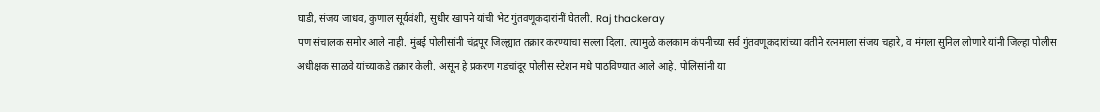घाडी, संजय जाधव, कुणाल सूर्यवंशी, सुधीर खापने यांची भेट गुंतवणूकदारांनीं घेतली. Raj thackeray
पण संचालक समोर आले नाही. मुंबई पोलीसांनी चंद्रपूर जिल्ह्यात तक्रार करण्याचा सल्ला दिला. त्यामुळे कलकाम कंपनीच्या सर्व गुंतवणूकदारांच्या वतीने रत्नमाला संजय चहारे, व मंगला सुनिल लोणारे यांनी जिल्हा पोलीस अधीक्षक साळवे यांच्याकडे तक्रार केली. असून हे प्रकरण गडचांदूर पोलीस स्टेशन मधे पाठविण्यात आले आहे. पोलिसांनी या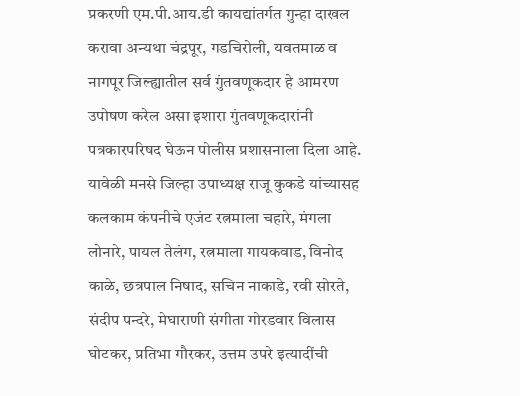प्रकरणी एम.पी.आय.डी कायद्यांतर्गत गुन्हा दाखल करावा अन्यथा चंद्रपूर, गडचिरोली, यवतमाळ व नागपूर जिल्ह्यातील सर्व गुंतवणूकदार हे आमरण उपोषण करेल असा इशारा गुंतवणूकदारांनी पत्रकारपरिषद घेऊन पोलीस प्रशासनाला दिला आहे. यावेळी मनसे जिल्हा उपाध्यक्ष राजू कुकडे यांच्यासह कलकाम कंपनीचे एजंट रत्नमाला चहारे, मंगला लोनारे, पायल तेलंग, रत्नमाला गायकवाड, विनोद काळे, छत्रपाल निषाद, सचिन नाकाडे, रवी सोरते, संदीप पन्दरे, मेघाराणी संगीता गोरडवार विलास घोटकर, प्रतिभा गौरकर, उत्तम उपरे इत्यादींची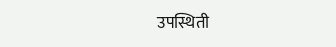उपस्थिती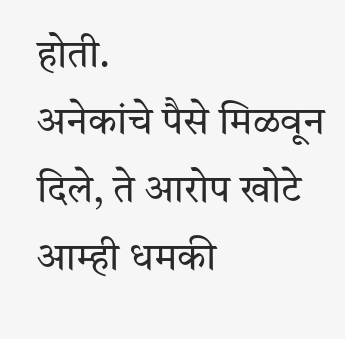होती.
अनेकांचे पैसे मिळवून दिले, ते आरोप खोटे
आम्ही धमकी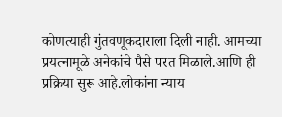कोणत्याही गुंतवणूकदाराला दिली नाही. आमच्या प्रयत्नामूळे अनेकांचे पैसे परत मिळाले.आणि ही प्रक्रिया सुरू आहे.लोकांना न्याय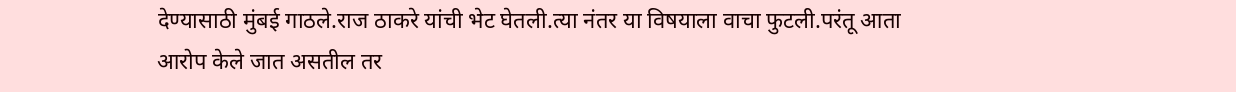देण्यासाठी मुंबई गाठले.राज ठाकरे यांची भेट घेतली.त्या नंतर या विषयाला वाचा फुटली.परंतू आता आरोप केले जात असतील तर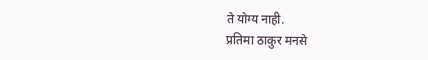ते योग्य नाही.
प्रतिमा ठाकुर मनसे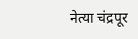नेत्या चंद्रपूर